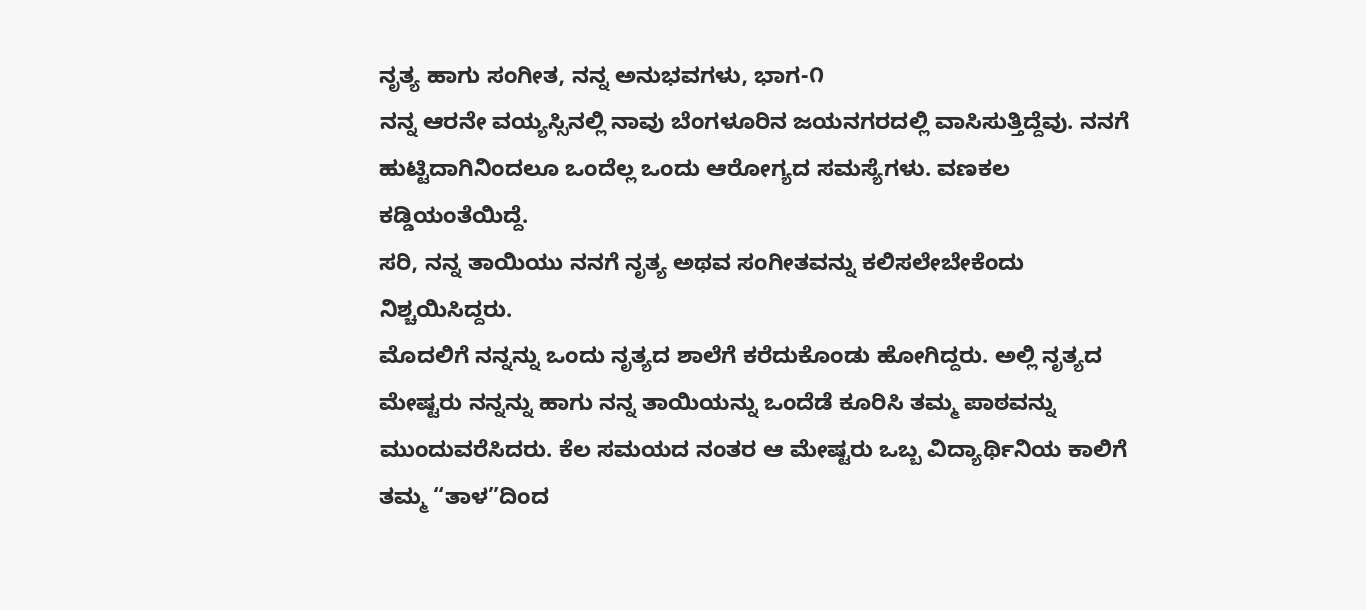ನೃತ್ಯ ಹಾಗು ಸಂಗೀತ, ನನ್ನ ಅನುಭವಗಳು, ಭಾಗ-೧
ನನ್ನ ಆರನೇ ವಯ್ಯಸ್ಸಿನಲ್ಲಿ ನಾವು ಬೆಂಗಳೂರಿನ ಜಯನಗರದಲ್ಲಿ ವಾಸಿಸುತ್ತಿದ್ದೆವು. ನನಗೆ ಹುಟ್ಟಿದಾಗಿನಿಂದಲೂ ಒಂದೆಲ್ಲ ಒಂದು ಆರೋಗ್ಯದ ಸಮಸ್ಯೆಗಳು. ವಣಕಲ ಕಡ್ಡಿಯಂತೆಯಿದ್ದೆ.
ಸರಿ, ನನ್ನ ತಾಯಿಯು ನನಗೆ ನೃತ್ಯ ಅಥವ ಸಂಗೀತವನ್ನು ಕಲಿಸಲೇಬೇಕೆಂದು ನಿಶ್ಚಯಿಸಿದ್ದರು.
ಮೊದಲಿಗೆ ನನ್ನನ್ನು ಒಂದು ನೃತ್ಯದ ಶಾಲೆಗೆ ಕರೆದುಕೊಂಡು ಹೋಗಿದ್ದರು. ಅಲ್ಲಿ ನೃತ್ಯದ ಮೇಷ್ಟರು ನನ್ನನ್ನು ಹಾಗು ನನ್ನ ತಾಯಿಯನ್ನು ಒಂದೆಡೆ ಕೂರಿಸಿ ತಮ್ಮ ಪಾಠವನ್ನು ಮುಂದುವರೆಸಿದರು. ಕೆಲ ಸಮಯದ ನಂತರ ಆ ಮೇಷ್ಟರು ಒಬ್ಬ ವಿದ್ಯಾರ್ಥಿನಿಯ ಕಾಲಿಗೆ ತಮ್ಮ “ತಾಳ”ದಿಂದ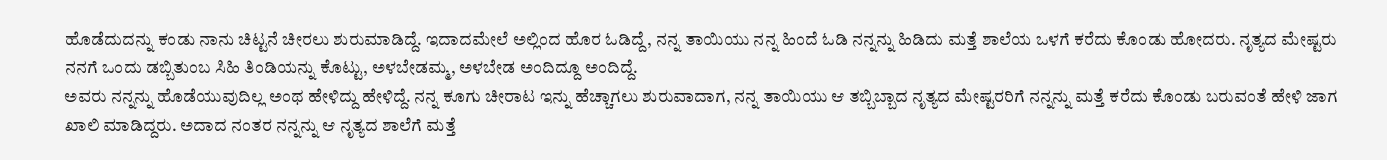ಹೊಡೆದುದನ್ನು ಕಂಡು ನಾನು ಚಿಟ್ಟನೆ ಚೀರಲು ಶುರುಮಾಡಿದ್ದೆ. ಇದಾದಮೇಲೆ ಅಲ್ಲಿಂದ ಹೊರ ಓಡಿದ್ದೆ, ನನ್ನ ತಾಯಿಯು ನನ್ನ ಹಿಂದೆ ಓಡಿ ನನ್ನನ್ನು ಹಿಡಿದು ಮತ್ತೆ ಶಾಲೆಯ ಒಳಗೆ ಕರೆದು ಕೊಂಡು ಹೋದರು. ನೃತ್ಯದ ಮೇಷ್ಟರು ನನಗೆ ಒಂದು ಡಬ್ಬಿತುಂಬ ಸಿಹಿ ತಿಂಡಿಯನ್ನು ಕೊಟ್ಟು, ಅಳಬೇಡಮ್ಮ, ಅಳಬೇಡ ಅಂದಿದ್ದೂ ಅಂದಿದ್ದೆ.
ಅವರು ನನ್ನನ್ನು ಹೊಡೆಯುವುದಿಲ್ಲ ಅಂಥ ಹೇಳಿದ್ದು ಹೇಳಿದ್ದೆ. ನನ್ನ ಕೂಗು ಚೀರಾಟ ಇನ್ನು ಹೆಚ್ಚಾಗಲು ಶುರುವಾದಾಗ, ನನ್ನ ತಾಯಿಯು ಆ ತಬ್ಬಿಬ್ಬಾದ ನೃತ್ಯದ ಮೇಷ್ಟರರಿಗೆ ನನ್ನನ್ನು ಮತ್ತೆ ಕರೆದು ಕೊಂಡು ಬರುವಂತೆ ಹೇಳಿ ಜಾಗ ಖಾಲಿ ಮಾಡಿದ್ದರು. ಅದಾದ ನಂತರ ನನ್ನನ್ನು ಆ ನೃತ್ಯದ ಶಾಲೆಗೆ ಮತ್ತೆ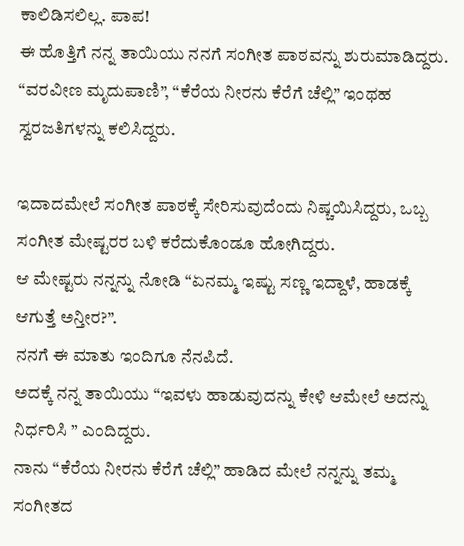ಕಾಲಿಡಿಸಲಿಲ್ಲ. ಪಾಪ!
ಈ ಹೊತ್ತಿಗೆ ನನ್ನ ತಾಯಿಯು ನನಗೆ ಸಂಗೀತ ಪಾಠವನ್ನು ಶುರುಮಾಡಿದ್ದರು. “ವರವೀಣ ಮೃದುಪಾಣಿ”, “ಕೆರೆಯ ನೀರನು ಕೆರೆಗೆ ಚೆಲ್ಲಿ” ಇಂಥಹ ಸ್ವರಜತಿಗಳನ್ನು ಕಲಿಸಿದ್ದರು.

ಇದಾದಮೇಲೆ ಸಂಗೀತ ಪಾಠಕ್ಕೆ ಸೇರಿಸುವುದೆಂದು ನಿಷ್ಚಯಿಸಿದ್ದರು, ಒಬ್ಬ ಸಂಗೀತ ಮೇಷ್ಟರರ ಬಳಿ ಕರೆದುಕೊಂಡೂ ಹೋಗಿದ್ದರು.
ಆ ಮೇಷ್ಟರು ನನ್ನನ್ನು ನೋಡಿ “ಏನಮ್ಮ ಇಷ್ಟು ಸಣ್ಣ ಇದ್ದಾಳೆ, ಹಾಡಕ್ಕೆ ಆಗುತ್ತೆ ಅನ್ತೀರ?”.
ನನಗೆ ಈ ಮಾತು ಇಂದಿಗೂ ನೆನಪಿದೆ.
ಅದಕ್ಕೆ ನನ್ನ ತಾಯಿಯು “ಇವಳು ಹಾಡುವುದನ್ನು ಕೇಳಿ ಆಮೇಲೆ ಅದನ್ನು ನಿರ್ಧರಿಸಿ ” ಎಂದಿದ್ದರು.
ನಾನು “ಕೆರೆಯ ನೀರನು ಕೆರೆಗೆ ಚೆಲ್ಲಿ” ಹಾಡಿದ ಮೇಲೆ ನನ್ನನ್ನು ತಮ್ಮ ಸಂಗೀತದ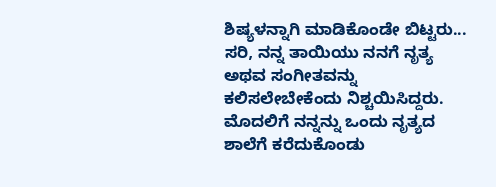ಶಿಷ್ಯಳನ್ನಾಗಿ ಮಾಡಿಕೊಂಡೇ ಬಿಟ್ಟರು...
ಸರಿ, ನನ್ನ ತಾಯಿಯು ನನಗೆ ನೃತ್ಯ ಅಥವ ಸಂಗೀತವನ್ನು ಕಲಿಸಲೇಬೇಕೆಂದು ನಿಶ್ಚಯಿಸಿದ್ದರು.
ಮೊದಲಿಗೆ ನನ್ನನ್ನು ಒಂದು ನೃತ್ಯದ ಶಾಲೆಗೆ ಕರೆದುಕೊಂಡು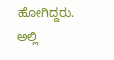ಹೋಗಿದ್ದರು. ಅಲ್ಲಿ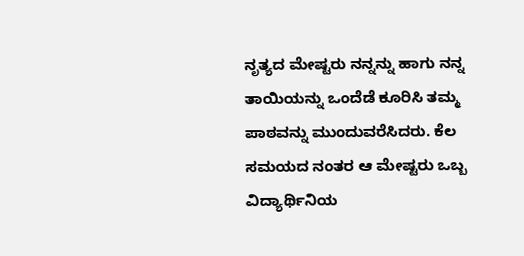ನೃತ್ಯದ ಮೇಷ್ಟರು ನನ್ನನ್ನು ಹಾಗು ನನ್ನ ತಾಯಿಯನ್ನು ಒಂದೆಡೆ ಕೂರಿಸಿ ತಮ್ಮ ಪಾಠವನ್ನು ಮುಂದುವರೆಸಿದರು. ಕೆಲ ಸಮಯದ ನಂತರ ಆ ಮೇಷ್ಟರು ಒಬ್ಬ ವಿದ್ಯಾರ್ಥಿನಿಯ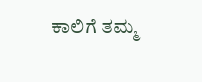ಕಾಲಿಗೆ ತಮ್ಮ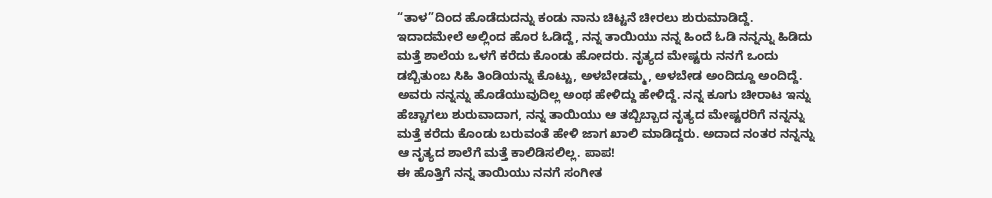“ತಾಳ”ದಿಂದ ಹೊಡೆದುದನ್ನು ಕಂಡು ನಾನು ಚಿಟ್ಟನೆ ಚೀರಲು ಶುರುಮಾಡಿದ್ದೆ. ಇದಾದಮೇಲೆ ಅಲ್ಲಿಂದ ಹೊರ ಓಡಿದ್ದೆ, ನನ್ನ ತಾಯಿಯು ನನ್ನ ಹಿಂದೆ ಓಡಿ ನನ್ನನ್ನು ಹಿಡಿದು ಮತ್ತೆ ಶಾಲೆಯ ಒಳಗೆ ಕರೆದು ಕೊಂಡು ಹೋದರು. ನೃತ್ಯದ ಮೇಷ್ಟರು ನನಗೆ ಒಂದು ಡಬ್ಬಿತುಂಬ ಸಿಹಿ ತಿಂಡಿಯನ್ನು ಕೊಟ್ಟು, ಅಳಬೇಡಮ್ಮ, ಅಳಬೇಡ ಅಂದಿದ್ದೂ ಅಂದಿದ್ದೆ.
ಅವರು ನನ್ನನ್ನು ಹೊಡೆಯುವುದಿಲ್ಲ ಅಂಥ ಹೇಳಿದ್ದು ಹೇಳಿದ್ದೆ. ನನ್ನ ಕೂಗು ಚೀರಾಟ ಇನ್ನು ಹೆಚ್ಚಾಗಲು ಶುರುವಾದಾಗ, ನನ್ನ ತಾಯಿಯು ಆ ತಬ್ಬಿಬ್ಬಾದ ನೃತ್ಯದ ಮೇಷ್ಟರರಿಗೆ ನನ್ನನ್ನು ಮತ್ತೆ ಕರೆದು ಕೊಂಡು ಬರುವಂತೆ ಹೇಳಿ ಜಾಗ ಖಾಲಿ ಮಾಡಿದ್ದರು. ಅದಾದ ನಂತರ ನನ್ನನ್ನು ಆ ನೃತ್ಯದ ಶಾಲೆಗೆ ಮತ್ತೆ ಕಾಲಿಡಿಸಲಿಲ್ಲ. ಪಾಪ!
ಈ ಹೊತ್ತಿಗೆ ನನ್ನ ತಾಯಿಯು ನನಗೆ ಸಂಗೀತ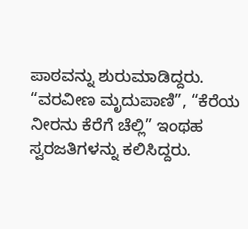ಪಾಠವನ್ನು ಶುರುಮಾಡಿದ್ದರು. “ವರವೀಣ ಮೃದುಪಾಣಿ”, “ಕೆರೆಯ ನೀರನು ಕೆರೆಗೆ ಚೆಲ್ಲಿ” ಇಂಥಹ ಸ್ವರಜತಿಗಳನ್ನು ಕಲಿಸಿದ್ದರು.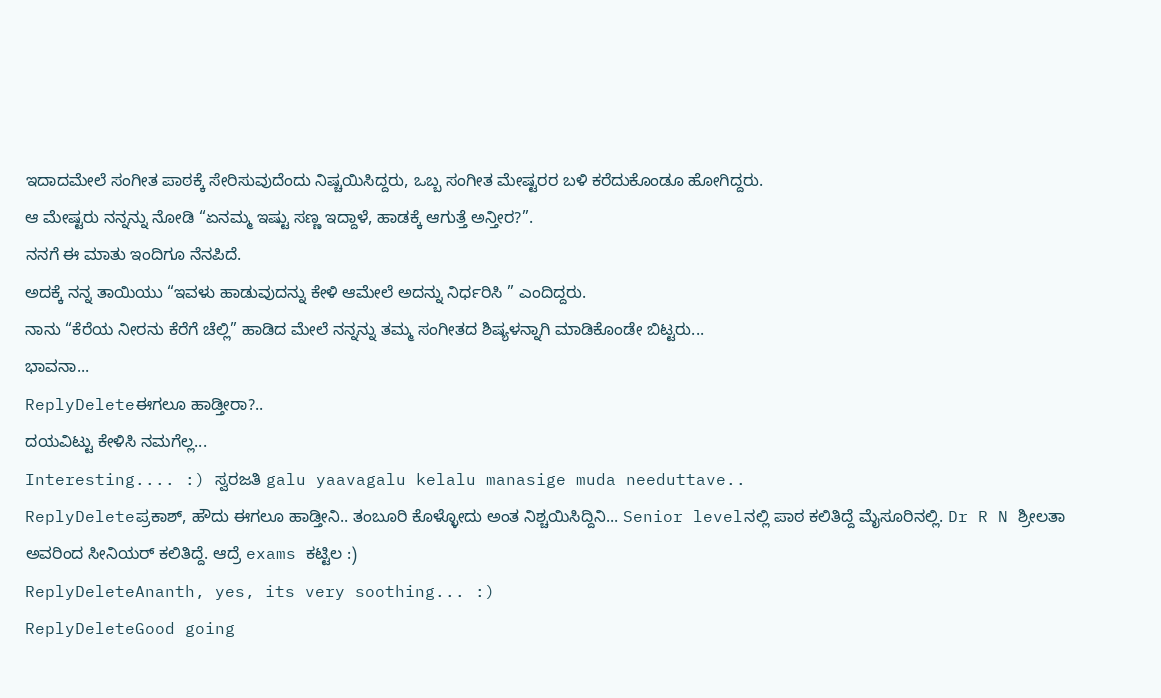ಇದಾದಮೇಲೆ ಸಂಗೀತ ಪಾಠಕ್ಕೆ ಸೇರಿಸುವುದೆಂದು ನಿಷ್ಚಯಿಸಿದ್ದರು, ಒಬ್ಬ ಸಂಗೀತ ಮೇಷ್ಟರರ ಬಳಿ ಕರೆದುಕೊಂಡೂ ಹೋಗಿದ್ದರು.
ಆ ಮೇಷ್ಟರು ನನ್ನನ್ನು ನೋಡಿ “ಏನಮ್ಮ ಇಷ್ಟು ಸಣ್ಣ ಇದ್ದಾಳೆ, ಹಾಡಕ್ಕೆ ಆಗುತ್ತೆ ಅನ್ತೀರ?”.
ನನಗೆ ಈ ಮಾತು ಇಂದಿಗೂ ನೆನಪಿದೆ.
ಅದಕ್ಕೆ ನನ್ನ ತಾಯಿಯು “ಇವಳು ಹಾಡುವುದನ್ನು ಕೇಳಿ ಆಮೇಲೆ ಅದನ್ನು ನಿರ್ಧರಿಸಿ ” ಎಂದಿದ್ದರು.
ನಾನು “ಕೆರೆಯ ನೀರನು ಕೆರೆಗೆ ಚೆಲ್ಲಿ” ಹಾಡಿದ ಮೇಲೆ ನನ್ನನ್ನು ತಮ್ಮ ಸಂಗೀತದ ಶಿಷ್ಯಳನ್ನಾಗಿ ಮಾಡಿಕೊಂಡೇ ಬಿಟ್ಟರು...
ಭಾವನಾ...
ReplyDeleteಈಗಲೂ ಹಾಡ್ತೀರಾ?..
ದಯವಿಟ್ಟು ಕೇಳಿಸಿ ನಮಗೆಲ್ಲ...
Interesting.... :) ಸ್ವರಜತಿ galu yaavagalu kelalu manasige muda needuttave..
ReplyDeleteಪ್ರಕಾಶ್, ಹೌದು ಈಗಲೂ ಹಾಡ್ತೀನಿ.. ತಂಬೂರಿ ಕೊಳ್ಳೋದು ಅಂತ ನಿಶ್ಚಯಿಸಿದ್ದಿನಿ... Senior levelನಲ್ಲಿ ಪಾಠ ಕಲಿತಿದ್ದೆ ಮೈಸೂರಿನಲ್ಲಿ. Dr R N ಶ್ರೀಲತಾ ಅವರಿಂದ ಸೀನಿಯರ್ ಕಲಿತಿದ್ದೆ. ಆದ್ರೆ exams ಕಟ್ಟಿಲ :)
ReplyDeleteAnanth, yes, its very soothing... :)
ReplyDeleteGood going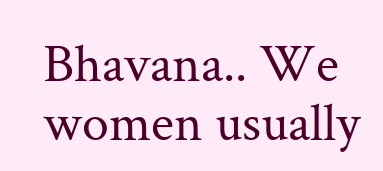Bhavana.. We women usually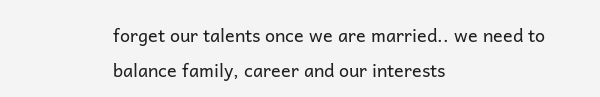forget our talents once we are married.. we need to balance family, career and our interests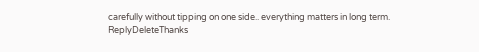carefully without tipping on one side.. everything matters in long term.
ReplyDeleteThanks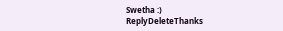Swetha :)
ReplyDeleteThanks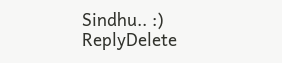Sindhu.. :)
ReplyDelete